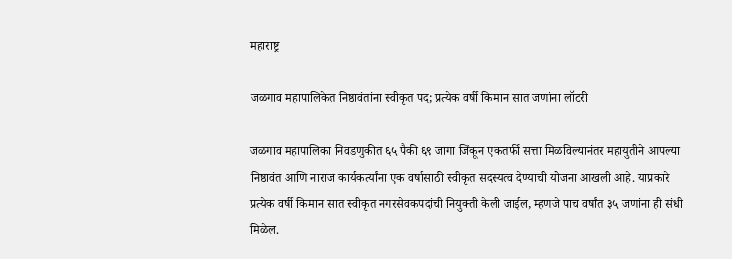महाराष्ट्र

जळगाव महापालिकेत निष्ठावंतांना स्वीकृत पद; प्रत्येक वर्षी किमान सात जणांना लॉटरी

जळगाव महापालिका निवडणुकीत ६५ पैकी ६९ जागा जिंकून एकतर्फी सत्ता मिळविल्यानंतर महायुतीने आपल्या निष्ठावंत आणि नाराज कार्यकर्त्यांना एक वर्षासाठी स्वीकृत सदस्यत्व देण्याची योजना आखली आहे. याप्रकारे प्रत्येक वर्षी किमान सात स्वीकृत नगरसेवकपदांची नियुक्ती केली जाईल, म्हणजे पाच वर्षांत ३५ जणांना ही संधी मिळेल.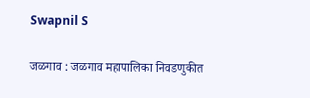Swapnil S

जळगाव : जळगाव महापालिका निवडणुकीत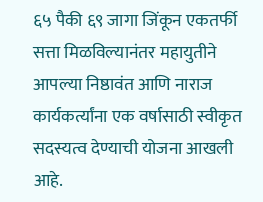६५ पैकी ६९ जागा जिंकून एकतर्फी सत्ता मिळविल्यानंतर महायुतीने आपल्या निष्ठावंत आणि नाराज कार्यकर्त्यांना एक वर्षासाठी स्वीकृत सदस्यत्व देण्याची योजना आखली आहे.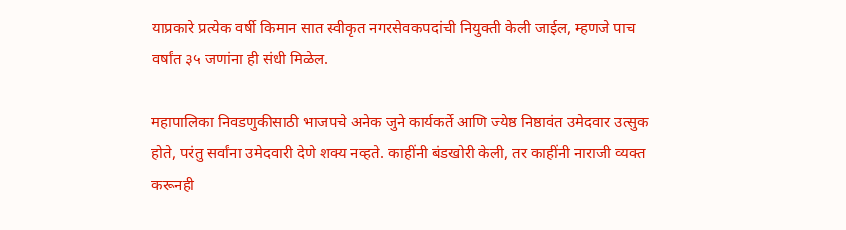याप्रकारे प्रत्येक वर्षी किमान सात स्वीकृत नगरसेवकपदांची नियुक्ती केली जाईल, म्हणजे पाच वर्षांत ३५ जणांना ही संधी मिळेल.

महापालिका निवडणुकीसाठी भाजपचे अनेक जुने कार्यकर्ते आणि ज्येष्ठ निष्ठावंत उमेदवार उत्सुक होते, परंतु सर्वांना उमेदवारी देणे शक्य नव्हते. काहींनी बंडखोरी केली, तर काहींनी नाराजी व्यक्त करूनही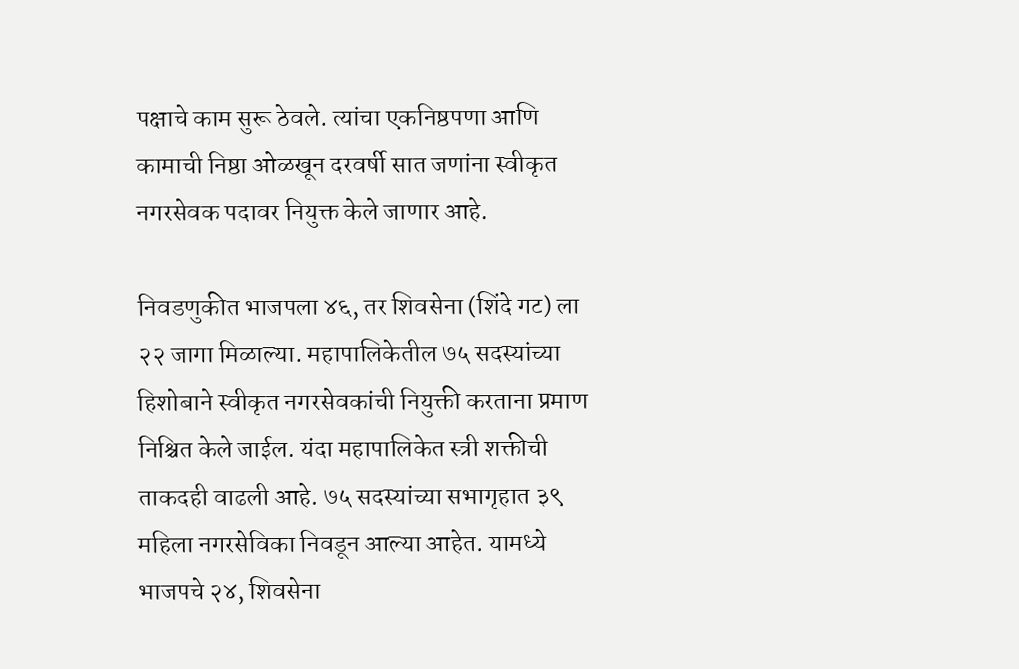पक्षाचे काम सुरू ठेवले. त्यांचा एकनिष्ठपणा आणि कामाची निष्ठा ओळखून दरवर्षी सात जणांना स्वीकृत नगरसेवक पदावर नियुक्त केले जाणार आहे.

निवडणुकीत भाजपला ४६, तर शिवसेना (शिंदे गट) ला २२ जागा मिळाल्या. महापालिकेतील ७५ सदस्यांच्या हिशोबाने स्वीकृत नगरसेवकांची नियुक्ती करताना प्रमाण निश्चित केले जाईल. यंदा महापालिकेत स्त्री शक्तीची ताकदही वाढली आहे. ७५ सदस्यांच्या सभागृहात ३९ महिला नगरसेविका निवडून आल्या आहेत. यामध्ये भाजपचे २४, शिवसेना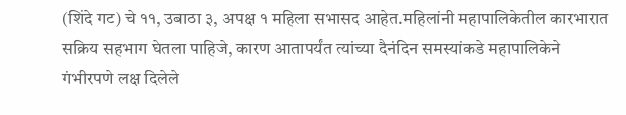(शिंदे गट) चे ११, उबाठा ३, अपक्ष १ महिला सभासद आहेत.महिलांनी महापालिकेतील कारभारात सक्रिय सहभाग घेतला पाहिजे, कारण आतापर्यंत त्यांच्या दैनंदिन समस्यांकडे महापालिकेने गंभीरपणे लक्ष दिलेले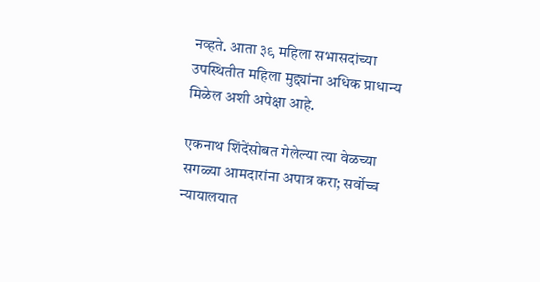नव्हते. आता ३९ महिला सभासदांच्या उपस्थितीत महिला मुद्द्यांना अधिक प्राधान्य मिळेल अशी अपेक्षा आहे.

एकनाथ शिंदेंसोबत गेलेल्या त्या वेळच्या सगळ्या आमदारांना अपात्र करा; सर्वोच्च न्यायालयात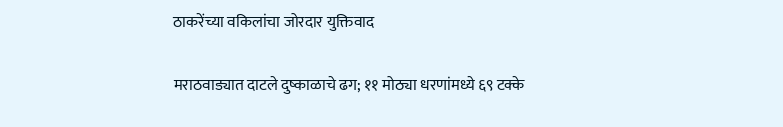ठाकरेंच्या वकिलांचा जोरदार युक्तिवाद

मराठवाड्यात दाटले दुष्काळाचे ढग; ११ मोठ्या धरणांमध्ये ६९ टक्के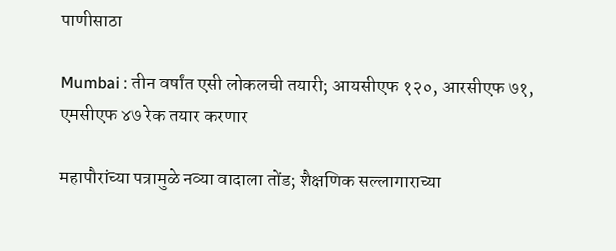पाणीसाठा

Mumbai : तीन वर्षांत एसी लोकलची तयारी; आयसीएफ १२०, आरसीएफ ७१, एमसीएफ ४७ रेक तयार करणार

महापौरांच्या पत्रामुळे नव्या वादाला तोंड; शैक्षणिक सल्लागाराच्या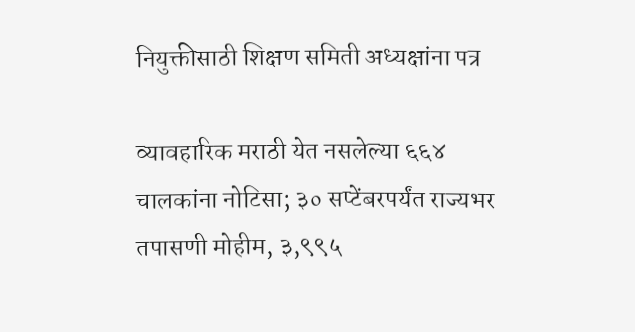नियुक्तीसाठी शिक्षण समिती अध्यक्षांना पत्र

व्यावहारिक मराठी येत नसलेल्या ६६४ चालकांना नोटिसा; ३० सप्टेंबरपर्यंत राज्यभर तपासणी मोहीम, ३,९९५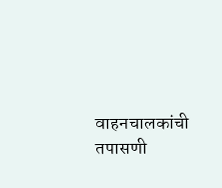वाहनचालकांची तपासणी